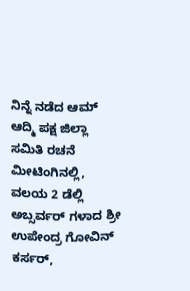ನಿನ್ನೆ ನಡೆದ ಆಮ್ ಆದ್ಮಿ ಪಕ್ಷ ಜಿಲ್ಲಾ ಸಮಿತಿ ರಚನೆ ಮೀಟಿಂಗಿನಲ್ಲಿ, ವಲಯ 2 ಡೆಲ್ಲಿ ಅಬ್ಸರ್ವರ್ ಗಳಾದ ಶ್ರೀ ಉಪೇಂದ್ರ ಗೋವಿನ್ ಕರ್ಸರ್,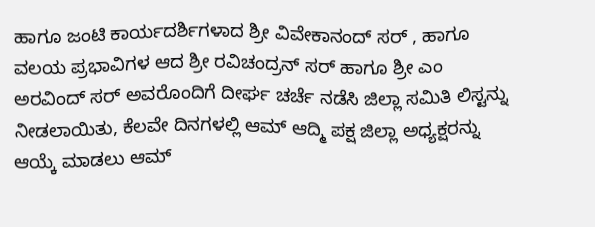ಹಾಗೂ ಜಂಟಿ ಕಾರ್ಯದರ್ಶಿಗಳಾದ ಶ್ರೀ ವಿವೇಕಾನಂದ್ ಸರ್ , ಹಾಗೂ ವಲಯ ಪ್ರಭಾವಿಗಳ ಆದ ಶ್ರೀ ರವಿಚಂದ್ರನ್ ಸರ್ ಹಾಗೂ ಶ್ರೀ ಎಂ ಅರವಿಂದ್ ಸರ್ ಅವರೊಂದಿಗೆ ದೀರ್ಘ ಚರ್ಚೆ ನಡೆಸಿ ಜಿಲ್ಲಾ ಸಮಿತಿ ಲಿಸ್ಟನ್ನು ನೀಡಲಾಯಿತು, ಕೆಲವೇ ದಿನಗಳಲ್ಲಿ ಆಮ್ ಆದ್ಮಿ ಪಕ್ಷ ಜಿಲ್ಲಾ ಅಧ್ಯಕ್ಷರನ್ನು ಆಯ್ಕೆ ಮಾಡಲು ಆಮ್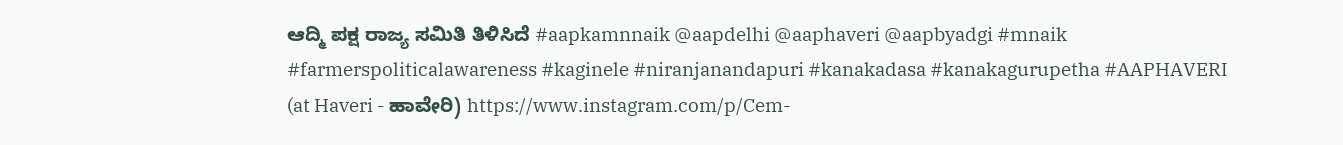ಆದ್ಮಿ ಪಕ್ಷ ರಾಜ್ಯ ಸಮಿತಿ ತಿಳಿಸಿದೆ #aapkamnnaik @aapdelhi @aaphaveri @aapbyadgi #mnaik #farmerspoliticalawareness #kaginele #niranjanandapuri #kanakadasa #kanakagurupetha #AAPHAVERI (at Haveri - ಹಾವೇರಿ) https://www.instagram.com/p/Cem-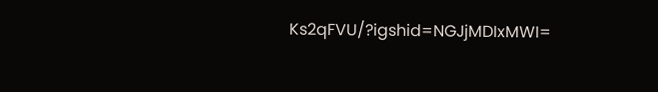Ks2qFVU/?igshid=NGJjMDIxMWI=